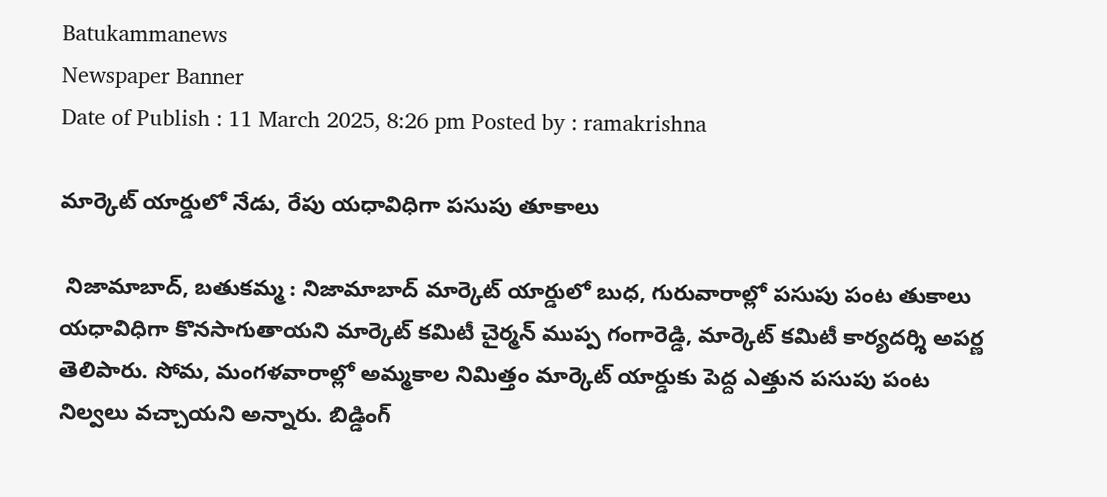Batukammanews
Newspaper Banner
Date of Publish : 11 March 2025, 8:26 pm Posted by : ramakrishna

మార్కెట్ యార్డులో నేడు, రేపు యధావిధిగా పసుపు తూకాలు

 నిజామాబాద్, బతుకమ్మ : నిజామాబాద్ మార్కెట్ యార్డులో బుధ, గురువారాల్లో పసుపు పంట తుకాలు యధావిధిగా కొనసాగుతాయని మార్కెట్ కమిటీ చైర్మన్ ముప్ప గంగారెడ్డి, మార్కెట్ కమిటీ కార్యదర్శి అపర్ణ తెలిపారు. సోమ, మంగళవారాల్లో అమ్మకాల నిమిత్తం మార్కెట్ యార్డుకు పెద్ద ఎత్తున పసుపు పంట నిల్వలు వచ్చాయని అన్నారు. బిడ్డింగ్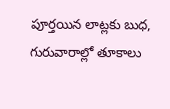పూర్తయిన లాట్లకు బుధ, గురువారాల్లో తూకాలు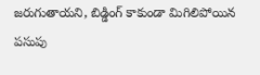జరుగుతాయని, బిడ్డింగ్ కాకుండా మిగిలిపోయిన పసుపు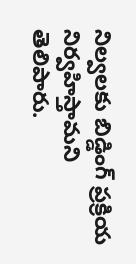నిల్వలకు బిడ్డింగ్ ప్రక్రియ నిర్వహిస్తామని తెలిపారు.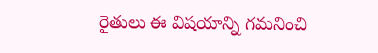రైతులు ఈ విషయాన్ని గమనించి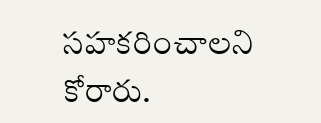సహకరించాలని కోరారు.